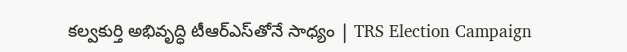కల్వకుర్తి అభివృద్ధి టీఆర్‌ఎస్‌తోనే సాధ్యం | TRS Election Campaign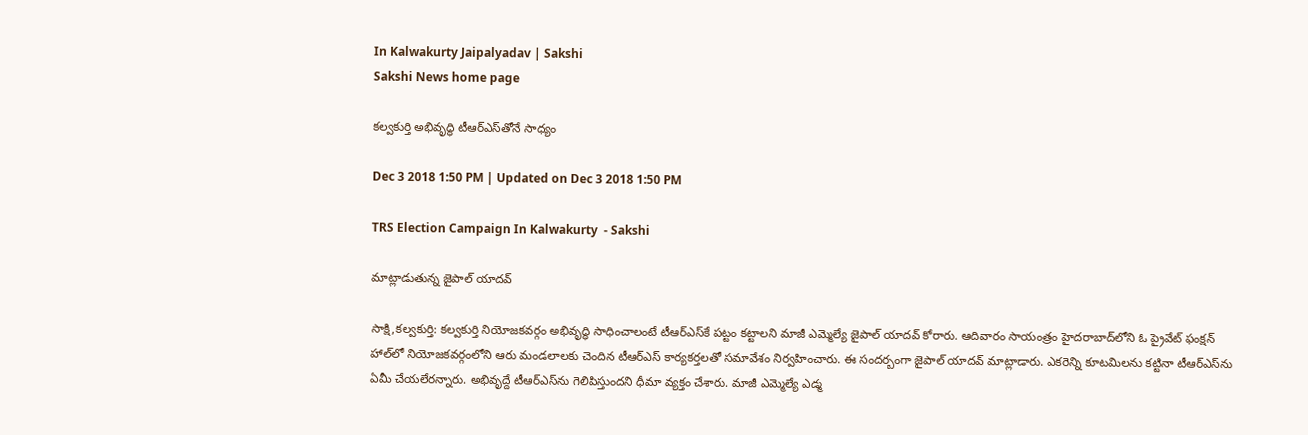In Kalwakurty Jaipalyadav | Sakshi
Sakshi News home page

కల్వకుర్తి అభివృద్ధి టీఆర్‌ఎస్‌తోనే సాధ్యం

Dec 3 2018 1:50 PM | Updated on Dec 3 2018 1:50 PM

TRS Election Campaign In Kalwakurty  - Sakshi

మాట్లాడుతున్న జైపాల్‌ యాదవ్‌

సాక్షి,కల్వకుర్తి: కల్వకుర్తి నియోజకవర్గం అభివృద్ధి సాధించాలంటే టీఆర్‌ఎస్‌కే పట్టం కట్టాలని మాజీ ఎమ్మెల్యే జైపాల్‌ యాదవ్‌ కోరారు. ఆదివారం సాయంత్రం హైదరాబాద్‌లోని ఓ ప్రైవేట్‌ ఫంక్షన్‌ హాల్‌లో నియోజకవర్గంలోని ఆరు మండలాలకు చెందిన టీఆర్‌ఎస్‌ కార్యకర్తలతో సమావేశం నిర్వహించారు. ఈ సందర్బంగా జైపాల్‌ యాదవ్‌ మాట్లాడారు. ఎకరెన్ని కూటమిలను కట్టినా టీఆర్‌ఎస్‌ను ఏమీ చేయలేరన్నారు. అభివృద్దే టీఆర్‌ఎస్‌ను గెలిపిస్తుందని ధీమా వ్యక్తం చేశారు. మాజీ ఎమ్మెల్యే ఎడ్మ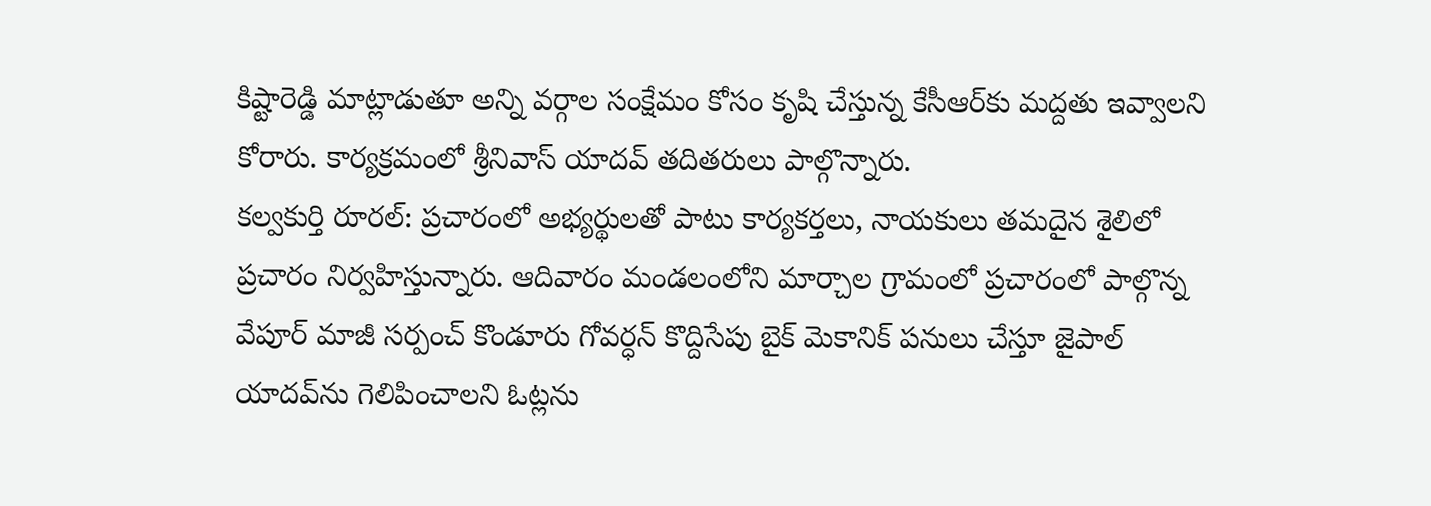కిష్టారెడ్డి మాట్లాడుతూ అన్ని వర్గాల సంక్షేమం కోసం కృషి చేస్తున్న కేసీఆర్‌కు మద్దతు ఇవ్వాలని కోరారు. కార్యక్రమంలో శ్రీనివాస్‌ యాదవ్‌ తదితరులు పాల్గొన్నారు.
కల్వకుర్తి రూరల్‌: ప్రచారంలో అభ్యర్థులతో పాటు కార్యకర్తలు, నాయకులు తమదైన శైలిలో ప్రచారం నిర్వహిస్తున్నారు. ఆదివారం మండలంలోని మార్చాల గ్రామంలో ప్రచారంలో పాల్గొన్న వేపూర్‌ మాజీ సర్పంచ్‌ కొండూరు గోవర్ధన్‌ కొద్దిసేపు బైక్‌ మెకానిక్‌ పనులు చేస్తూ జైపాల్‌ యాదవ్‌ను గెలిపించాలని ఓట్లను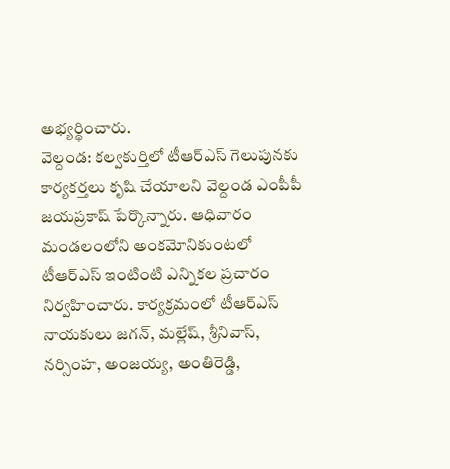అభ్యర్థించారు.
వెల్దండ: కల్వకుర్తిలో టీఆర్‌ఎస్‌ గెలుపునకు కార్యకర్తలు కృషి చేయాలని వెల్దండ ఎంపీపీ జయప్రకాష్‌ పేర్కొన్నారు. ఆధివారం మండలంలోని అంకమోనికుంటలో టీఆర్‌ఎస్‌ ఇంటింటి ఎన్నికల ప్రచారం నిర్వహించారు. కార్యక్రమంలో టీఆర్‌ఎస్‌ నాయకులు జగన్, మల్లేష్, శ్రీనివాస్, నర్సింహ, అంజయ్య, అంతిరెడ్డి,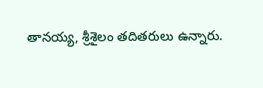తానయ్య, శ్రీశైలం తదితరులు ఉన్నారు.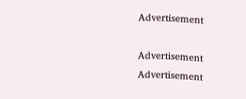Advertisement

Advertisement
Advertisement